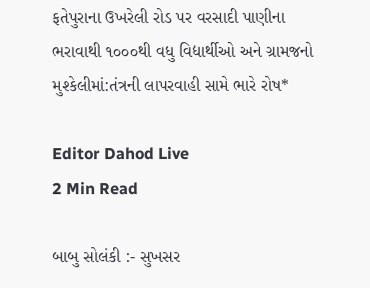ફતેપુરાના ઉખરેલી રોડ પર વરસાદી પાણીના ભરાવાથી ૧૦૦૦થી વધુ વિદ્યાર્થીઓ અને ગ્રામજનો મુશ્કેલીમાં:તંત્રની લાપરવાહી સામે ભારે રોષ*

Editor Dahod Live
2 Min Read

બાબુ સોલંકી :- સુખસર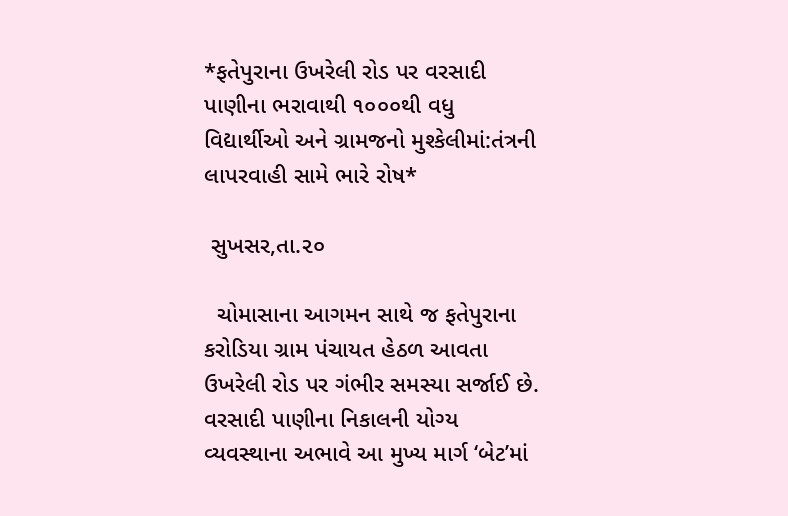*ફતેપુરાના ઉખરેલી રોડ પર વરસાદી પાણીના ભરાવાથી ૧૦૦૦થી વધુ વિદ્યાર્થીઓ અને ગ્રામજનો મુશ્કેલીમાં:તંત્રની લાપરવાહી સામે ભારે રોષ*

 સુખસર,તા.૨૦

  ચોમાસાના આગમન સાથે જ ફતેપુરાના કરોડિયા ગ્રામ પંચાયત હેઠળ આવતા ઉખરેલી રોડ પર ગંભીર સમસ્યા સર્જાઈ છે. વરસાદી પાણીના નિકાલની યોગ્ય વ્યવસ્થાના અભાવે આ મુખ્ય માર્ગ ‘બેટ’માં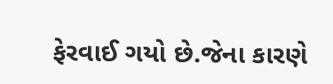ફેરવાઈ ગયો છે.જેના કારણે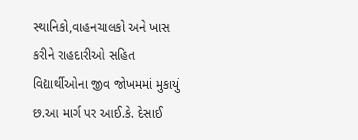સ્થાનિકો,વાહનચાલકો અને ખાસ કરીને રાહદારીઓ સહિત વિદ્યાર્થીઓના જીવ જોખમમાં મુકાયું છ.આ માર્ગ પર આઈ.કે. દેસાઈ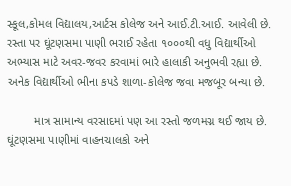સ્કૂલ,કોમલ વિદ્યાલય,આર્ટસ કોલેજ અને આઈ.ટી.આઈ. આવેલી છે. રસ્તા પર ઘૂંટણસમા પાણી ભરાઈ રહેતા ૧૦૦૦થી વધુ વિદ્યાર્થીઓ અભ્યાસ માટે અવર-જવર કરવામાં ભારે હાલાકી અનુભવી રહ્યા છે. અનેક વિદ્યાર્થીઓ ભીના કપડે શાળા-કોલેજ જવા મજબૂર બન્યા છે.

        માત્ર સામાન્ય વરસાદમાં પણ આ રસ્તો જળમગ્ન થઈ જાય છે. ઘૂંટણસમા પાણીમાં વાહનચાલકો અને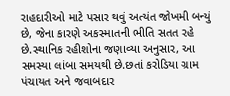રાહદારીઓ માટે પસાર થવું અત્યંત જોખમી બન્યું છે, જેના કારણે અકસ્માતની ભીતિ સતત રહે છે.સ્થાનિક રહીશોના જણાવ્યા અનુસાર, આ સમસ્યા લાંબા સમયથી છે.છતાં કરોડિયા ગ્રામ પંચાયત અને જવાબદાર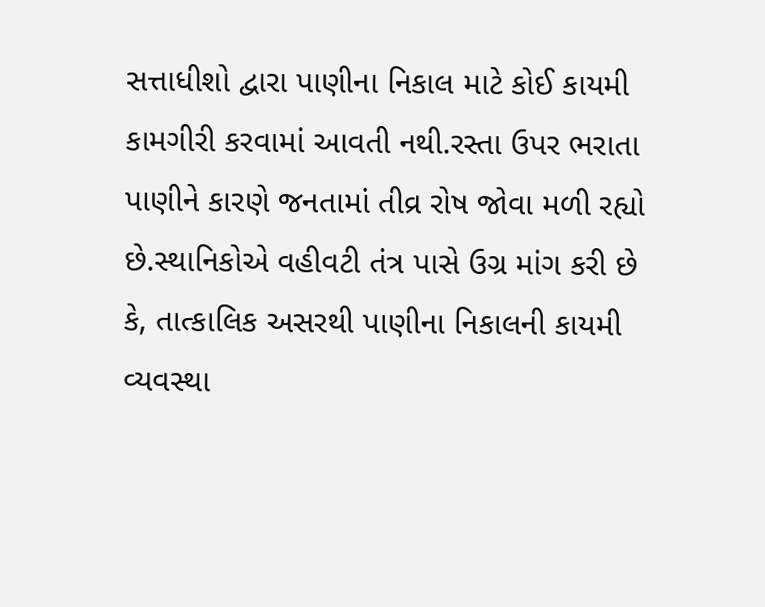સત્તાધીશો દ્વારા પાણીના નિકાલ માટે કોઈ કાયમી કામગીરી કરવામાં આવતી નથી.રસ્તા ઉપર ભરાતા પાણીને કારણે જનતામાં તીવ્ર રોષ જોવા મળી રહ્યો છે.સ્થાનિકોએ વહીવટી તંત્ર પાસે ઉગ્ર માંગ કરી છે કે, તાત્કાલિક અસરથી પાણીના નિકાલની કાયમી વ્યવસ્થા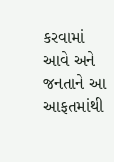કરવામાં આવે અને જનતાને આ આફતમાંથી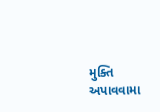મુક્તિ અપાવવામા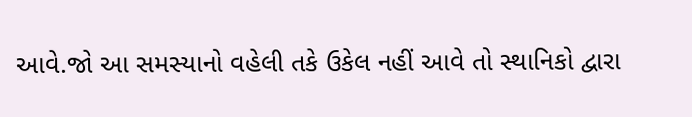આવે.જો આ સમસ્યાનો વહેલી તકે ઉકેલ નહીં આવે તો સ્થાનિકો દ્વારા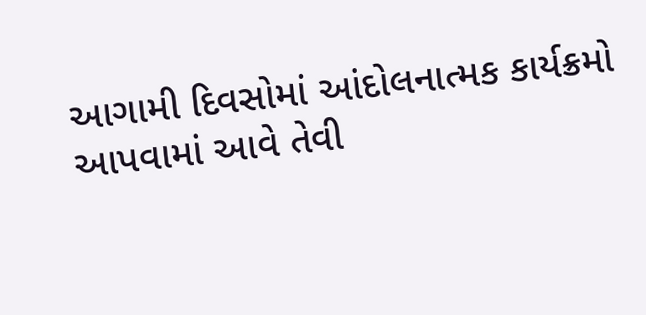આગામી દિવસોમાં આંદોલનાત્મક કાર્યક્રમો આપવામાં આવે તેવી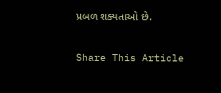પ્રબળ શક્યતાઓ છે.

Share This Article